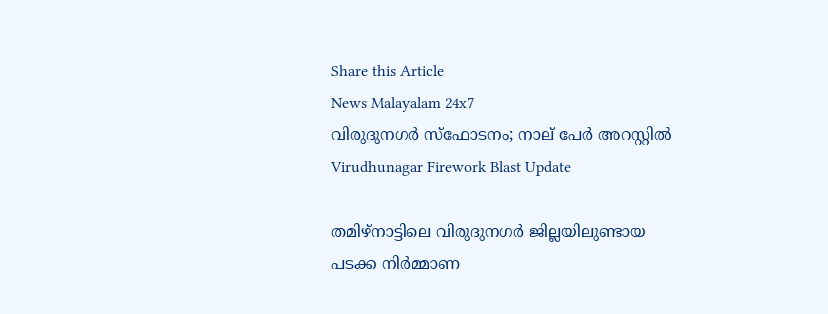Share this Article
News Malayalam 24x7
വിരുദുനഗര്‍ സ്‌ഫോടനം; നാല് പേര്‍ അറസ്റ്റില്‍
Virudhunagar Firework Blast Update

തമിഴ്‌നാട്ടിലെ വിരുദുനഗർ ജില്ലയിലുണ്ടായ പടക്ക നിർമ്മാണ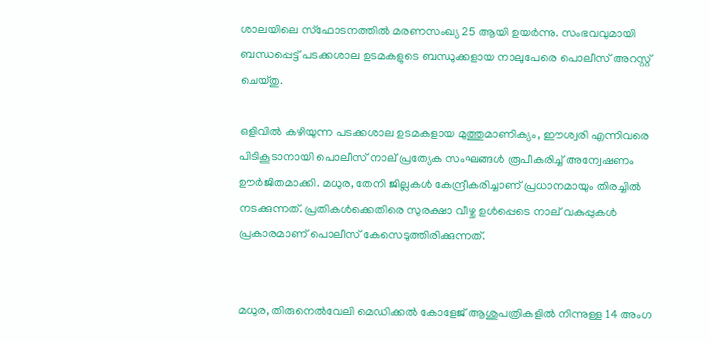ശാലയിലെ സ്ഫോടനത്തിൽ മരണസംഖ്യ 25 ആയി ഉയർന്നു. സംഭവവുമായി ബന്ധപ്പെട്ട് പടക്കശാല ഉടമകളുടെ ബന്ധുക്കളായ നാലുപേരെ പൊലീസ് അറസ്റ്റ് ചെയ്തു.

ഒളിവിൽ കഴിയുന്ന പടക്കശാല ഉടമകളായ മുത്തുമാണിക്യം, ഈശ്വരി എന്നിവരെ പിടികൂടാനായി പൊലീസ് നാല് പ്രത്യേക സംഘങ്ങൾ രൂപീകരിച്ച് അന്വേഷണം ഊർജിതമാക്കി. മധുര, തേനി ജില്ലകൾ കേന്ദ്രീകരിച്ചാണ് പ്രധാനമായും തിരച്ചിൽ നടക്കുന്നത്. പ്രതികൾക്കെതിരെ സുരക്ഷാ വീഴ്ച ഉൾപ്പെടെ നാല് വകുപ്പുകൾ പ്രകാരമാണ് പൊലീസ് കേസെടുത്തിരിക്കുന്നത്.


മധുര, തിരുനെൽവേലി മെഡിക്കൽ കോളേജ് ആശുപത്രികളിൽ നിന്നുള്ള 14 അംഗ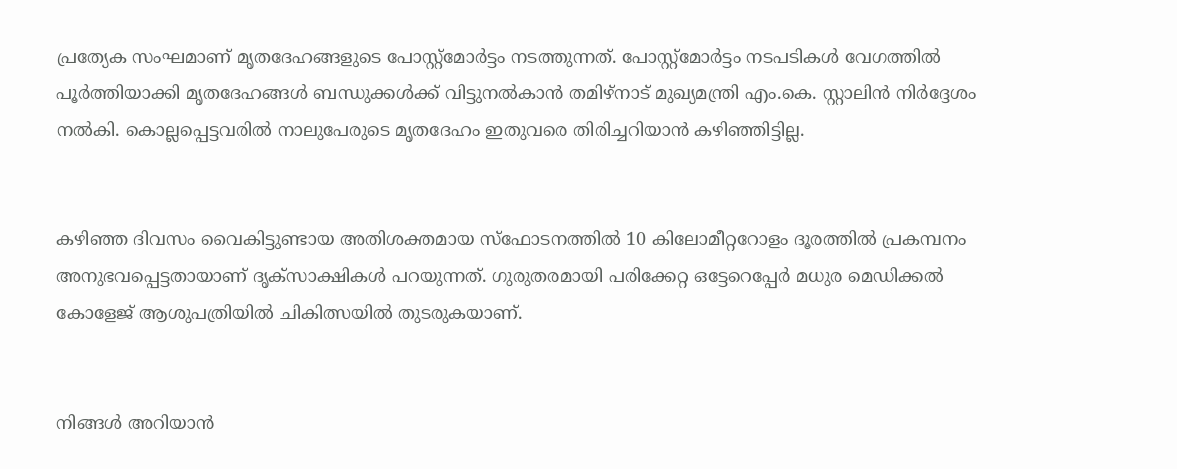പ്രത്യേക സംഘമാണ് മൃതദേഹങ്ങളുടെ പോസ്റ്റ്മോർട്ടം നടത്തുന്നത്. പോസ്റ്റ്മോർട്ടം നടപടികൾ വേഗത്തിൽ പൂർത്തിയാക്കി മൃതദേഹങ്ങൾ ബന്ധുക്കൾക്ക് വിട്ടുനൽകാൻ തമിഴ്‌നാട് മുഖ്യമന്ത്രി എം.കെ. സ്റ്റാലിൻ നിർദ്ദേശം നൽകി. കൊല്ലപ്പെട്ടവരിൽ നാലുപേരുടെ മൃതദേഹം ഇതുവരെ തിരിച്ചറിയാൻ കഴിഞ്ഞിട്ടില്ല.


കഴിഞ്ഞ ദിവസം വൈകിട്ടുണ്ടായ അതിശക്തമായ സ്ഫോടനത്തിൽ 10 കിലോമീറ്ററോളം ദൂരത്തിൽ പ്രകമ്പനം അനുഭവപ്പെട്ടതായാണ് ദൃക്‌സാക്ഷികൾ പറയുന്നത്. ഗുരുതരമായി പരിക്കേറ്റ ഒട്ടേറെപ്പേർ മധുര മെഡിക്കൽ കോളേജ് ആശുപത്രിയിൽ ചികിത്സയിൽ തുടരുകയാണ്.


നിങ്ങൾ അറിയാൻ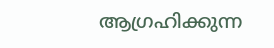ആഗ്രഹിക്കുന്ന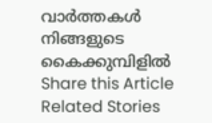വാർത്തകൾ നിങ്ങളുടെ കൈക്കുമ്പിളിൽ
Share this Article
Related Stories